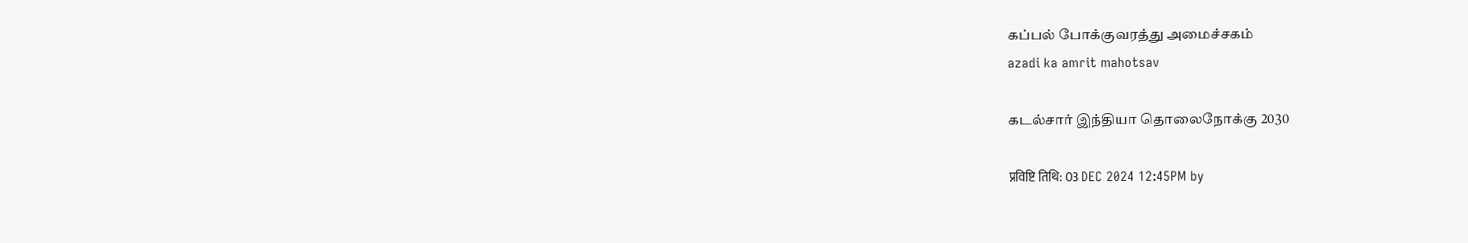கப்பல் போக்குவரத்து அமைச்சகம்
azadi ka amrit mahotsav

கடல்சார் இந்தியா தொலைநோக்கு 2030

प्रविष्टि तिथि: 03 DEC 2024 12:45PM by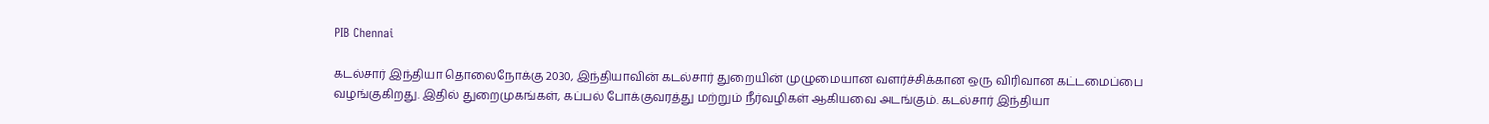PIB Chennai

கடல்சார் இந்தியா தொலைநோக்கு 2030, இந்தியாவின் கடல்சார் துறையின் முழுமையான வளர்ச்சிக்கான ஒரு விரிவான கட்டமைப்பை வழங்குகிறது. இதில் துறைமுகங்கள், கப்பல் போக்குவரத்து மற்றும் நீர்வழிகள் ஆகியவை அடங்கும். கடல்சார் இந்தியா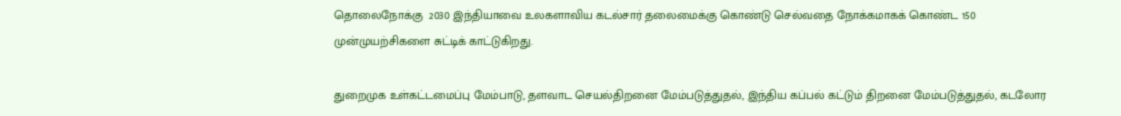தொலைநோக்கு  2030 இந்தியாவை உலகளாவிய கடல்சார் தலைமைக்கு கொண்டு செல்வதை நோக்கமாகக் கொண்ட 150 முன்முயற்சிகளை சுட்டிக் காட்டுகிறது.

துறைமுக உள்கட்டமைப்பு மேம்பாடு, தளவாட செயல்திறனை மேம்படுத்துதல், இந்திய கப்பல் கட்டும் திறனை மேம்படுத்துதல், கடலோர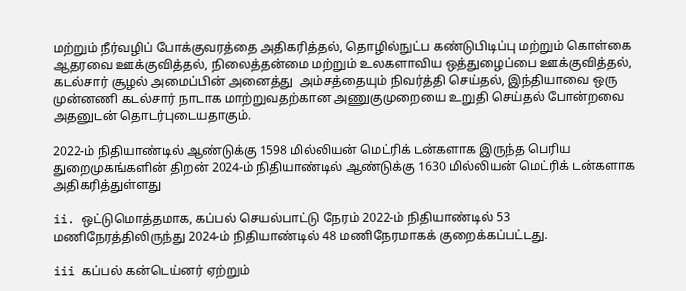மற்றும் நீர்வழிப் போக்குவரத்தை அதிகரித்தல், தொழில்நுட்ப கண்டுபிடிப்பு மற்றும் கொள்கை ஆதரவை ஊக்குவித்தல், நிலைத்தன்மை மற்றும் உலகளாவிய ஒத்துழைப்பை ஊக்குவித்தல், கடல்சார் சூழல் அமைப்பின் அனைத்து  அம்சத்தையும் நிவர்த்தி செய்தல், இந்தியாவை ஒரு முன்னணி கடல்சார் நாடாக மாற்றுவதற்கான அணுகுமுறையை உறுதி செய்தல் போன்றவை அதனுடன் தொடர்புடையதாகும்.

2022-ம் நிதியாண்டில் ஆண்டுக்கு 1598 மில்லியன் மெட்ரிக் டன்களாக இருந்த பெரிய துறைமுகங்களின் திறன் 2024-ம் நிதியாண்டில் ஆண்டுக்கு 1630 மில்லியன் மெட்ரிக் டன்களாக அதிகரித்துள்ளது

ii. ஒட்டுமொத்தமாக, கப்பல் செயல்பாட்டு நேரம் 2022-ம் நிதியாண்டில் 53 மணிநேரத்திலிருந்து 2024-ம் நிதியாண்டில் 48 மணிநேரமாகக் குறைக்கப்பட்டது.

iii கப்பல் கன்டெய்னர் ஏற்றும்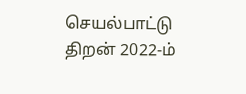செயல்பாட்டு திறன் 2022-ம்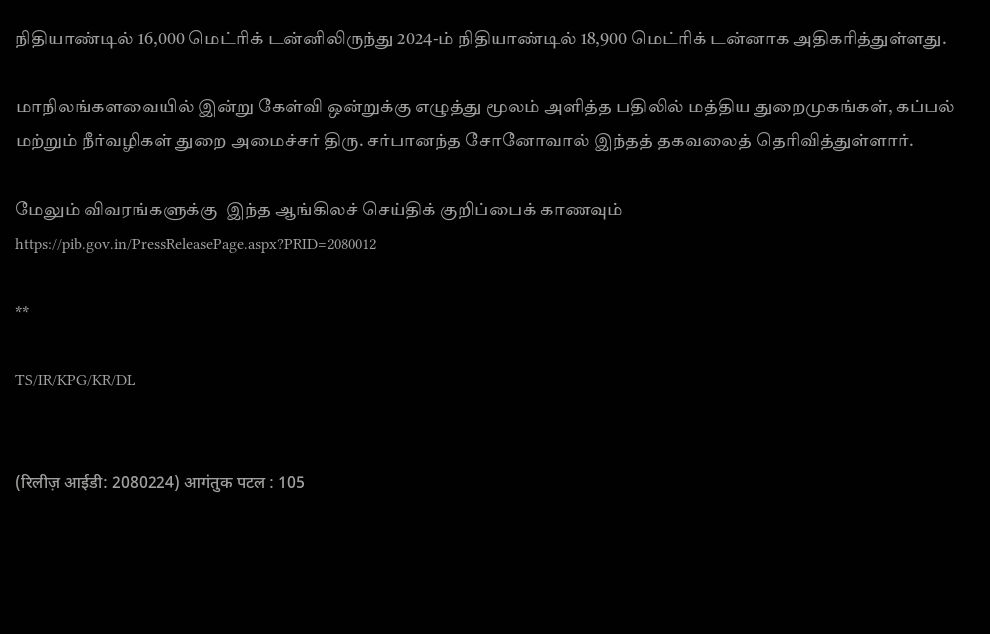நிதியாண்டில் 16,000 மெட்ரிக் டன்னிலிருந்து 2024-ம் நிதியாண்டில் 18,900 மெட்ரிக் டன்னாக அதிகரித்துள்ளது.

மாநிலங்களவையில் இன்று கேள்வி ஒன்றுக்கு எழுத்து மூலம் அளித்த பதிலில் மத்திய துறைமுகங்கள், கப்பல் மற்றும் நீர்வழிகள் துறை அமைச்சர் திரு. சர்பானந்த சோனோவால் இந்தத் தகவலைத் தெரிவித்துள்ளார்.

மேலும் விவரங்களுக்கு  இந்த ஆங்கிலச் செய்திக் குறிப்பைக் காணவும் https://pib.gov.in/PressReleasePage.aspx?PRID=2080012

**

TS/IR/KPG/KR/DL


(रिलीज़ आईडी: 2080224) आगंतुक पटल : 105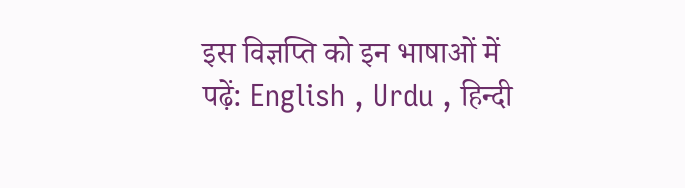इस विज्ञप्ति को इन भाषाओं में पढ़ें: English , Urdu , हिन्दी